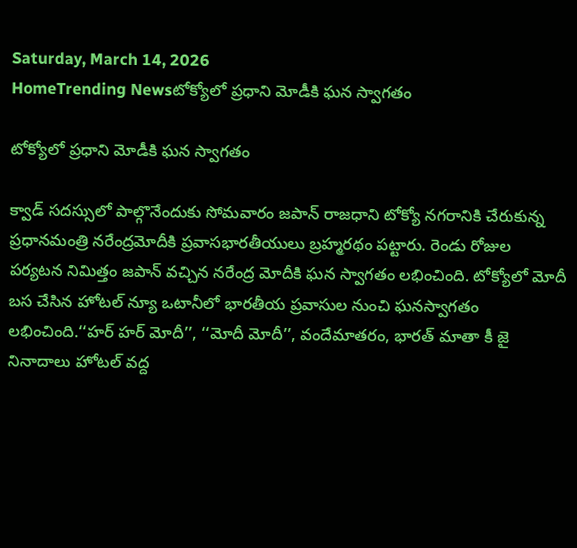Saturday, March 14, 2026
HomeTrending Newsటోక్యోలో ప్రధాని మోడీకి ఘన స్వాగతం

టోక్యోలో ప్రధాని మోడీకి ఘన స్వాగతం

క్వాడ్ సదస్సులో పాల్గొనేందుకు సోమవారం జపాన్ రాజధాని టోక్యో నగరానికి చేరుకున్న ప్రధానమంత్రి నరేంద్రమోదీకి ప్రవాసభారతీయులు బ్రహ్మరథం పట్టారు. రెండు రోజుల పర్యటన నిమిత్తం జపాన్ వచ్చిన నరేంద్ర మోదీకి ఘన స్వాగతం లభించింది. టోక్యోలో మోదీ బస చేసిన హోటల్ న్యూ ఒటానీలో భారతీయ ప్రవాసుల నుంచి ఘనస్వాగతం లభించింది.‘‘హర్ హర్ మోదీ’’, ‘‘మోదీ మోదీ’’, వందేమాతరం, భారత్ మాతా కీ జై నినాదాలు హోటల్ వద్ద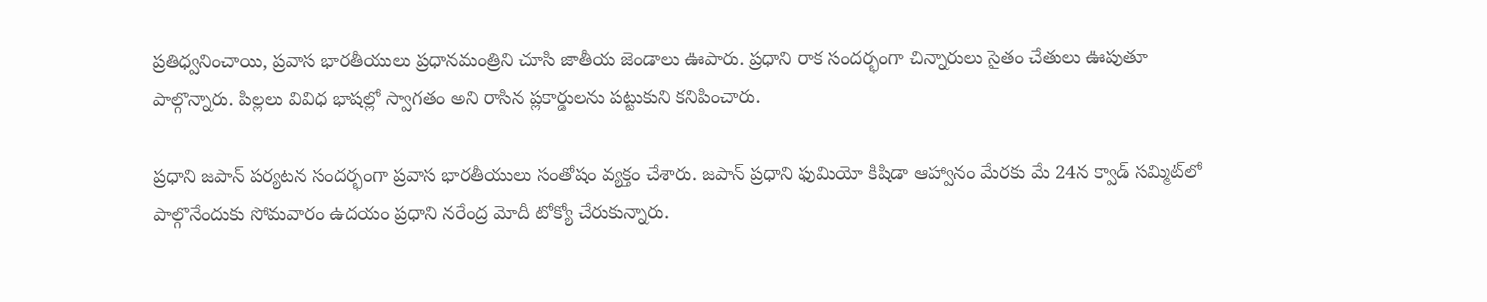ప్రతిధ్వనించాయి, ప్రవాస భారతీయులు ప్రధానమంత్రిని చూసి జాతీయ జెండాలు ఊపారు. ప్రధాని రాక సందర్భంగా చిన్నారులు సైతం చేతులు ఊపుతూ పాల్గొన్నారు. పిల్లలు వివిధ భాషల్లో స్వాగతం అని రాసిన ప్లకార్డులను పట్టుకుని కనిపించారు.

ప్రధాని జపాన్ పర్యటన సందర్భంగా ప్రవాస భారతీయులు సంతోషం వ్యక్తం చేశారు. జపాన్ ప్రధాని ఫుమియో కిషిడా ఆహ్వానం మేరకు మే 24న క్వాడ్ సమ్మిట్‌లో పాల్గొనేందుకు సోమవారం ఉదయం ప్రధాని నరేంద్ర మోదీ టోక్యో చేరుకున్నారు.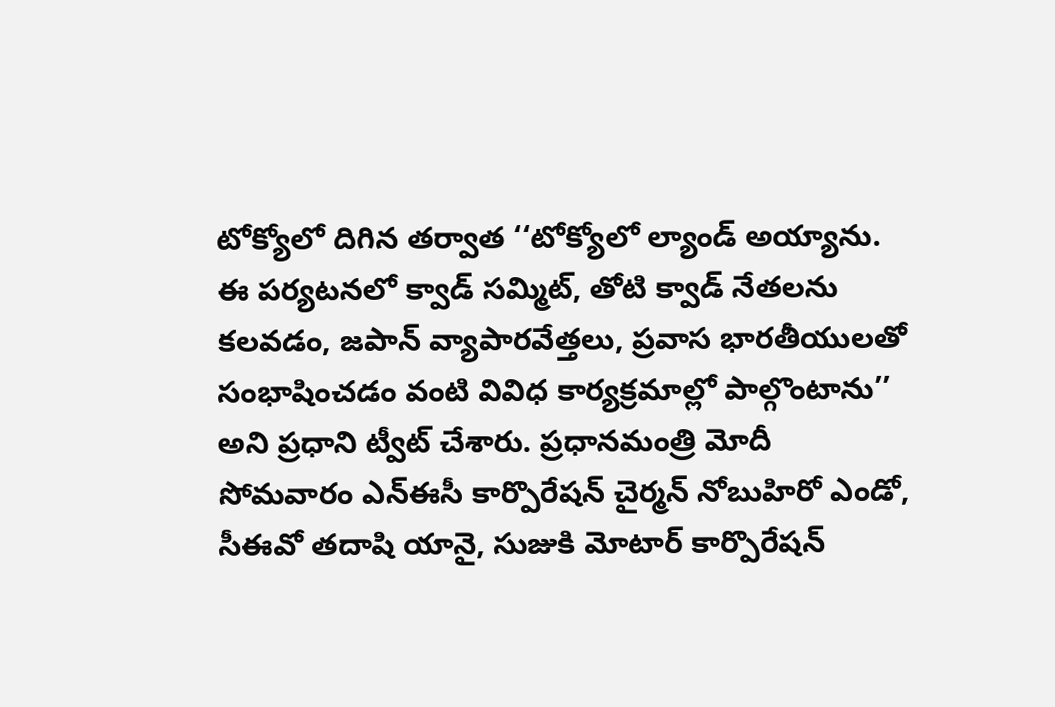టోక్యోలో దిగిన తర్వాత ‘‘టోక్యోలో ల్యాండ్ అయ్యాను. ఈ పర్యటనలో క్వాడ్ సమ్మిట్, తోటి క్వాడ్ నేతలను కలవడం, జపాన్ వ్యాపారవేత్తలు, ప్రవాస భారతీయులతో సంభాషించడం వంటి వివిధ కార్యక్రమాల్లో పాల్గొంటాను’’ అని ప్రధాని ట్వీట్ చేశారు. ప్రధానమంత్రి మోదీ సోమవారం ఎన్ఈసీ కార్పొరేషన్ చైర్మన్ నోబుహిరో ఎండో,  సీఈవో తదాషి యానై, సుజుకి మోటార్ కార్పొరేషన్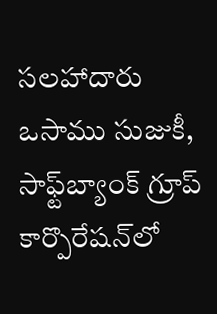సలహాదారు ఒసాము సుజుకీ, సాఫ్ట్‌బ్యాంక్ గ్రూప్ కార్పొరేషన్‌లో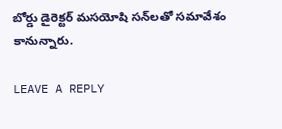బోర్డు డైరెక్టర్ మసయోషి సన్‌లతో సమావేశం కానున్నారు.

LEAVE A REPLY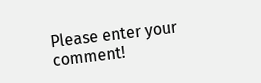Please enter your comment!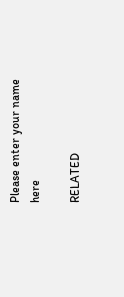Please enter your name here

RELATED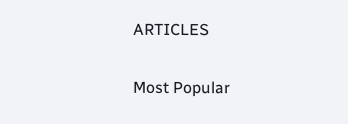ARTICLES

Most Popular